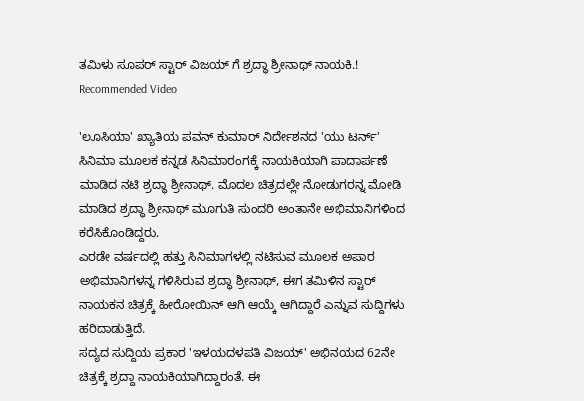ತಮಿಳು ಸೂಪರ್ ಸ್ಟಾರ್ ವಿಜಯ್ ಗೆ ಶ್ರದ್ಧಾ ಶ್ರೀನಾಥ್ ನಾಯಕಿ.!
Recommended Video

'ಲೂಸಿಯಾ' ಖ್ಯಾತಿಯ ಪವನ್ ಕುಮಾರ್ ನಿರ್ದೇಶನದ 'ಯು ಟರ್ನ್' ಸಿನಿಮಾ ಮೂಲಕ ಕನ್ನಡ ಸಿನಿಮಾರಂಗಕ್ಕೆ ನಾಯಕಿಯಾಗಿ ಪಾದಾರ್ಪಣೆ ಮಾಡಿದ ನಟಿ ಶ್ರದ್ಧಾ ಶ್ರೀನಾಥ್. ಮೊದಲ ಚಿತ್ರದಲ್ಲೇ ನೋಡುಗರನ್ನ ಮೋಡಿ ಮಾಡಿದ ಶ್ರದ್ಧಾ ಶ್ರೀನಾಥ್ ಮೂಗುತಿ ಸುಂದರಿ ಅಂತಾನೇ ಅಭಿಮಾನಿಗಳಿಂದ ಕರೆಸಿಕೊಂಡಿದ್ದರು.
ಎರಡೇ ವರ್ಷದಲ್ಲಿ ಹತ್ತು ಸಿನಿಮಾಗಳಲ್ಲಿ ನಟಿಸುವ ಮೂಲಕ ಅಪಾರ ಅಭಿಮಾನಿಗಳನ್ನ ಗಳಿಸಿರುವ ಶ್ರದ್ಧಾ ಶ್ರೀನಾಥ್, ಈಗ ತಮಿಳಿನ ಸ್ಟಾರ್ ನಾಯಕನ ಚಿತ್ರಕ್ಕೆ ಹೀರೋಯಿನ್ ಆಗಿ ಆಯ್ಕೆ ಆಗಿದ್ದಾರೆ ಎನ್ನುವ ಸುದ್ದಿಗಳು ಹರಿದಾಡುತ್ತಿದೆ.
ಸದ್ಯದ ಸುದ್ದಿಯ ಪ್ರಕಾರ 'ಇಳಯದಳಪತಿ ವಿಜಯ್' ಅಭಿನಯದ 62ನೇ ಚಿತ್ರಕ್ಕೆ ಶ್ರದ್ದಾ ನಾಯಕಿಯಾಗಿದ್ದಾರಂತೆ. ಈ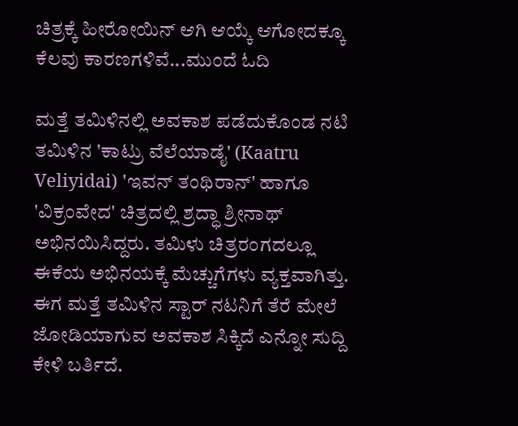ಚಿತ್ರಕ್ಕೆ ಹೀರೋಯಿನ್ ಆಗಿ ಆಯ್ಕೆ ಆಗೋದಕ್ಕೂ ಕೆಲವು ಕಾರಣಗಳಿವೆ...ಮುಂದೆ ಓದಿ

ಮತ್ತೆ ತಮಿಳಿನಲ್ಲಿ ಅವಕಾಶ ಪಡೆದುಕೊಂಡ ನಟಿ
ತಮಿಳಿನ 'ಕಾಟ್ರು ವೆಲೆಯಾಡೈ' (Kaatru Veliyidai) 'ಇವನ್ ತಂಥಿರಾನ್' ಹಾಗೂ 'ವಿಕ್ರಂವೇದ' ಚಿತ್ರದಲ್ಲಿ ಶ್ರದ್ಧಾ ಶ್ರೀನಾಥ್ ಅಭಿನಯಿಸಿದ್ದರು. ತಮಿಳು ಚಿತ್ರರಂಗದಲ್ಲೂ ಈಕೆಯ ಅಭಿನಯಕ್ಕೆ ಮೆಚ್ಚುಗೆಗಳು ವ್ಯಕ್ತವಾಗಿತ್ತು. ಈಗ ಮತ್ತೆ ತಮಿಳಿನ ಸ್ಟಾರ್ ನಟನಿಗೆ ತೆರೆ ಮೇಲೆ ಜೋಡಿಯಾಗುವ ಅವಕಾಶ ಸಿಕ್ಕಿದೆ ಎನ್ನೋ ಸುದ್ದಿ ಕೇಳಿ ಬರ್ತಿದೆ.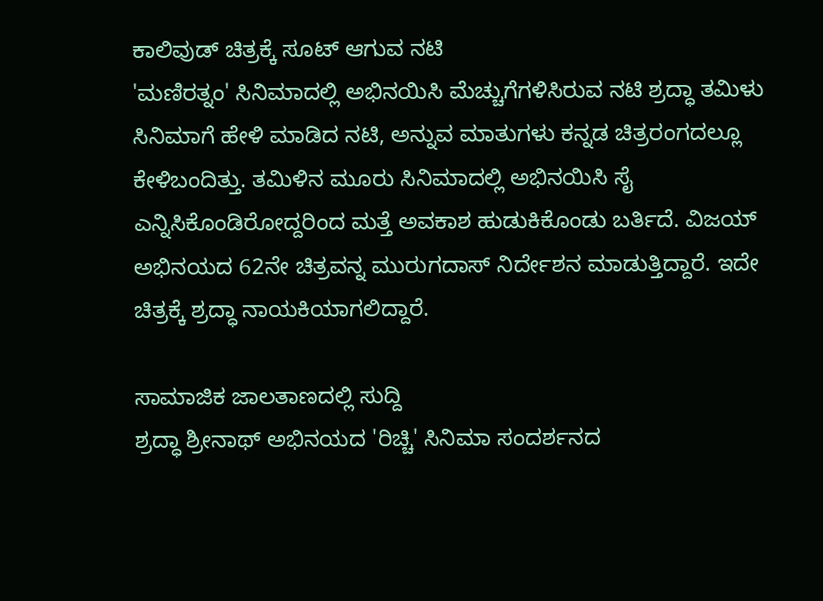ಕಾಲಿವುಡ್ ಚಿತ್ರಕ್ಕೆ ಸೂಟ್ ಆಗುವ ನಟಿ
'ಮಣಿರತ್ನಂ' ಸಿನಿಮಾದಲ್ಲಿ ಅಭಿನಯಿಸಿ ಮೆಚ್ಚುಗೆಗಳಿಸಿರುವ ನಟಿ ಶ್ರದ್ಧಾ ತಮಿಳು ಸಿನಿಮಾಗೆ ಹೇಳಿ ಮಾಡಿದ ನಟಿ, ಅನ್ನುವ ಮಾತುಗಳು ಕನ್ನಡ ಚಿತ್ರರಂಗದಲ್ಲೂ ಕೇಳಿಬಂದಿತ್ತು. ತಮಿಳಿನ ಮೂರು ಸಿನಿಮಾದಲ್ಲಿ ಅಭಿನಯಿಸಿ ಸೈ ಎನ್ನಿಸಿಕೊಂಡಿರೋದ್ದರಿಂದ ಮತ್ತೆ ಅವಕಾಶ ಹುಡುಕಿಕೊಂಡು ಬರ್ತಿದೆ. ವಿಜಯ್ ಅಭಿನಯದ 62ನೇ ಚಿತ್ರವನ್ನ ಮುರುಗದಾಸ್ ನಿರ್ದೇಶನ ಮಾಡುತ್ತಿದ್ದಾರೆ. ಇದೇ ಚಿತ್ರಕ್ಕೆ ಶ್ರದ್ಧಾ ನಾಯಕಿಯಾಗಲಿದ್ದಾರೆ.

ಸಾಮಾಜಿಕ ಜಾಲತಾಣದಲ್ಲಿ ಸುದ್ದಿ
ಶ್ರದ್ಧಾ ಶ್ರೀನಾಥ್ ಅಭಿನಯದ 'ರಿಚ್ಚಿ' ಸಿನಿಮಾ ಸಂದರ್ಶನದ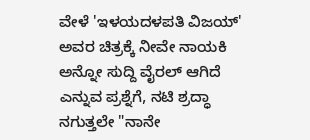ವೇಳೆ 'ಇಳಯದಳಪತಿ ವಿಜಯ್' ಅವರ ಚಿತ್ರಕ್ಕೆ ನೀವೇ ನಾಯಕಿ ಅನ್ನೋ ಸುದ್ದಿ ವೈರಲ್ ಆಗಿದೆ ಎನ್ನುವ ಪ್ರಶ್ನೆಗೆ, ನಟಿ ಶ್ರದ್ಧಾ ನಗುತ್ತಲೇ "ನಾನೇ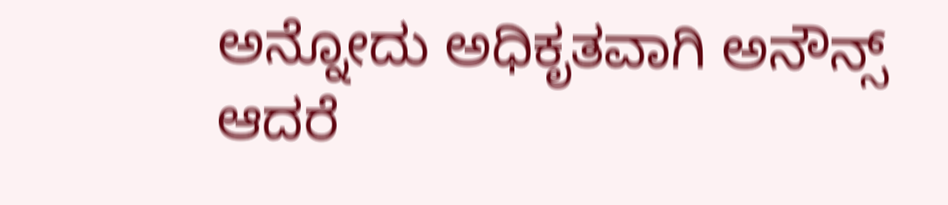ಅನ್ನೋದು ಅಧಿಕೃತವಾಗಿ ಅನೌನ್ಸ್ ಆದರೆ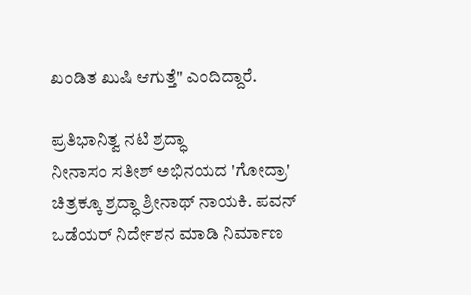ಖಂಡಿತ ಖುಷಿ ಆಗುತ್ತೆ" ಎಂದಿದ್ದಾರೆ.

ಪ್ರತಿಭಾನಿತ್ವ ನಟಿ ಶ್ರದ್ಧಾ
ನೀನಾಸಂ ಸತೀಶ್ ಅಭಿನಯದ 'ಗೋದ್ರಾ' ಚಿತ್ರಕ್ಕೂ ಶ್ರದ್ಧಾ ಶ್ರೀನಾಥ್ ನಾಯಕಿ. ಪವನ್ ಒಡೆಯರ್ ನಿರ್ದೇಶನ ಮಾಡಿ ನಿರ್ಮಾಣ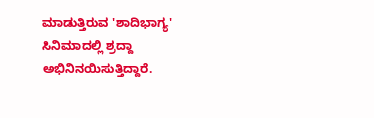ಮಾಡುತ್ತಿರುವ 'ಶಾದಿಭಾಗ್ಯ' ಸಿನಿಮಾದಲ್ಲಿ ಶ್ರದ್ದಾ ಅಭಿನಿನಯಿಸುತ್ತಿದ್ದಾರೆ.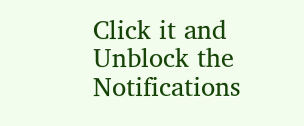Click it and Unblock the Notifications